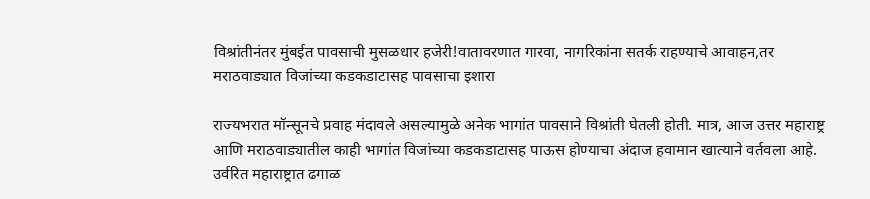विश्रांतीनंतर मुंबईत पावसाची मुसळधार हजेरी!वातावरणात गारवा, नागरिकांना सतर्क राहण्याचे आवाहन,तर मराठवाड्यात विजांच्या कडकडाटासह पावसाचा इशारा

राज्यभरात मॉन्सूनचे प्रवाह मंदावले असल्यामुळे अनेक भागांत पावसाने विश्रांती घेतली होती. मात्र, आज उत्तर महाराष्ट्र आणि मराठवाड्यातील काही भागांत विजांच्या कडकडाटासह पाऊस होण्याचा अंदाज हवामान खात्याने वर्तवला आहे. उर्वरित महाराष्ट्रात ढगाळ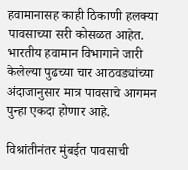हवामानासह काही ठिकाणी हलक्या पावसाच्या सरी कोसळत आहेत. भारतीय हवामान विभागाने जारी केलेल्या पुढच्या चार आठवड्यांच्या अंदाजानुसार मात्र पावसाचे आगमन पुन्हा एकदा होणार आहे.

विश्रांतीनंतर मुंबईत पावसाची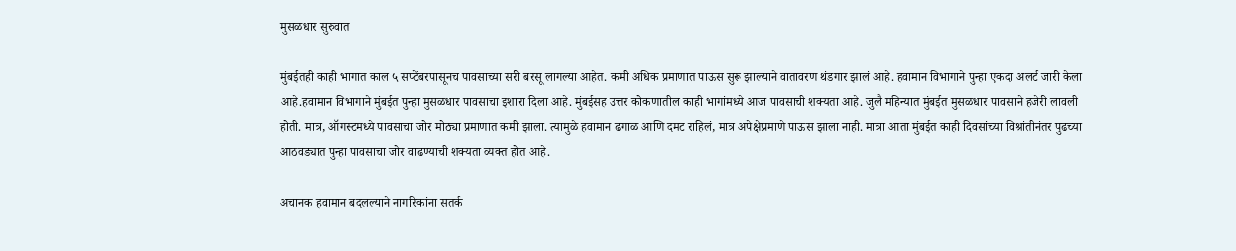मुसळधार सुरुवात

मुंबईतही काही भागात काल ५ सप्टेंबरपासूनच पावसाच्या सरी बरसू लागल्या आहेत. कमी अधिक प्रमाणात पाऊस सुरू झाल्याने वातावरण थंडगार झालं आहे. हवामान विभागाने पुन्हा एकदा अलर्ट जारी केला आहे.हवामान विभागाने मुंबईत पुन्हा मुसळधार पावसाचा इशारा दिला आहे. मुंबईसह उत्तर कोकणातील काही भागांमध्ये आज पावसाची शक्यता आहे. जुलै महिन्यात मुंबईत मुसळधार पावसाने हजेरी लावली होती. मात्र, ऑगस्टमध्ये पावसाचा जोर मोठ्या प्रमाणात कमी झाला. त्यामुळे हवामान ढगाळ आणि दमट राहिलं, मात्र अपेक्षेप्रमाणे पाऊस झाला नाही. मात्रा आता मुंबईत काही दिवसांच्या विश्रांतीनंतर पुढच्या आठवड्यात पुन्हा पावसाचा जोर वाढण्याची शक्यता व्यक्त होत आहे.

अचानक हवामान बदलल्याने नागरिकांना सतर्क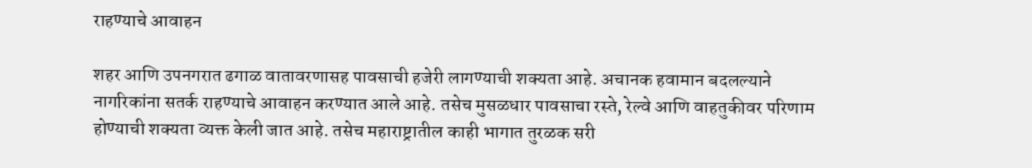राहण्याचे आवाहन

शहर आणि उपनगरात ढगाळ वातावरणासह पावसाची हजेरी लागण्याची शक्यता आहे. अचानक हवामान बदलल्याने नागरिकांना सतर्क राहण्याचे आवाहन करण्यात आले आहे. तसेच मुसळधार पावसाचा रस्ते, रेल्वे आणि वाहतुकीवर परिणाम होण्याची शक्यता व्यक्त केली जात आहे. तसेच महाराष्ट्रातील काही भागात तुरळक सरी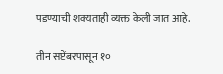पडण्याची शक्यताही व्यक्त केली जात आहे.

तीन सप्टेंबरपासून १०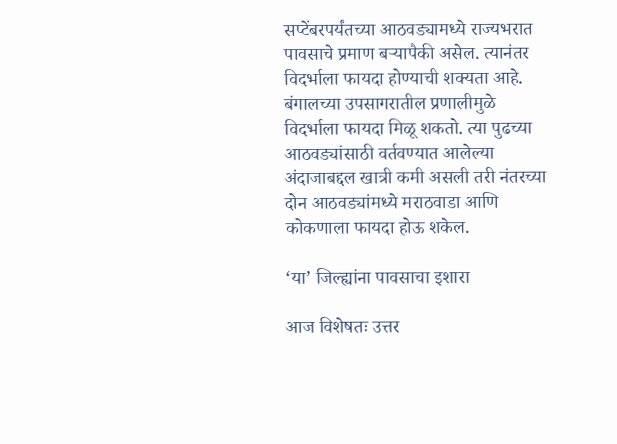सप्टेंबरपर्यंतच्या आठवड्यामध्ये राज्यभरात पावसाचे प्रमाण बऱ्यापैकी असेल. त्यानंतर विदर्भाला फायदा होण्याची शक्यता आहे. बंगालच्या उपसागरातील प्रणालीमुळे विदर्भाला फायदा मिळू शकतो. त्या पुढच्या आठवड्यांसाठी वर्तवण्यात आलेल्या अंदाजाबद्दल खात्री कमी असली तरी नंतरच्या दोन आठवड्यांमध्ये मराठवाडा आणि कोकणाला फायदा होऊ शकेल.

‘या’ जिल्ह्यांना पावसाचा इशारा

आज विशेषतः उत्तर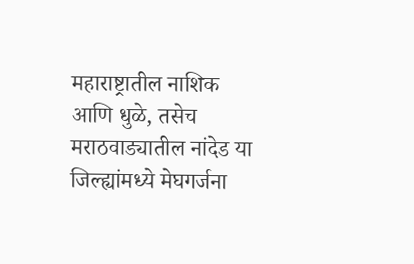महाराष्ट्रातील नाशिक आणि धुळे, तसेच मराठवाड्यातील नांदेड या जिल्ह्यांमध्ये मेघगर्जना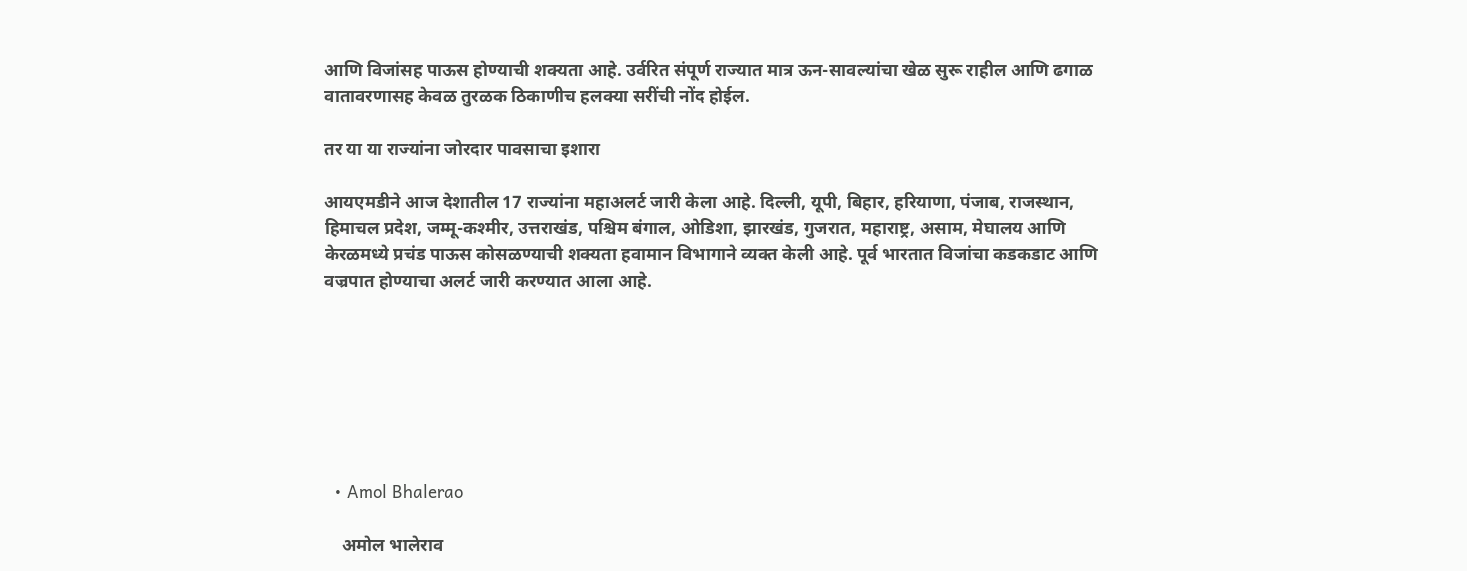आणि विजांसह पाऊस होण्याची शक्यता आहे. उर्वरित संपूर्ण राज्यात मात्र ऊन-सावल्यांचा खेळ सुरू राहील आणि ढगाळ वातावरणासह केवळ तुरळक ठिकाणीच हलक्या सरींची नोंद होईल.

तर या या राज्यांना जोरदार पावसाचा इशारा

आयएमडीने आज देशातील 17 राज्यांना महाअलर्ट जारी केला आहे. दिल्ली, यूपी, बिहार, हरियाणा, पंजाब, राजस्थान, हिमाचल प्रदेश, जम्मू-कश्मीर, उत्तराखंड, पश्चिम बंगाल, ओडिशा, झारखंड, गुजरात, महाराष्ट्र, असाम, मेघालय आणि केरळमध्ये प्रचंड पाऊस कोसळण्याची शक्यता हवामान विभागाने व्यक्त केली आहे. पूर्व भारतात विजांचा कडकडाट आणि वज्रपात होण्याचा अलर्ट जारी करण्यात आला आहे.







  • Amol Bhalerao

    अमोल भालेराव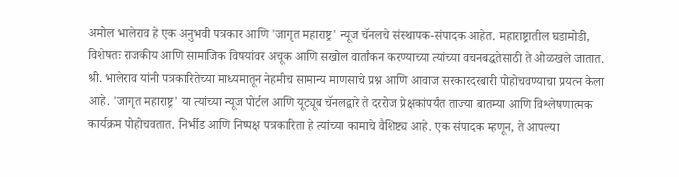अमोल भालेराव हे एक अनुभवी पत्रकार आणि 'जागृत महाराष्ट्र' न्यूज चॅनलचे संस्थापक-संपादक आहेत. महाराष्ट्रातील घडामोडी, विशेषतः राजकीय आणि सामाजिक विषयांवर अचूक आणि सखोल वार्तांकन करण्याच्या त्यांच्या वचनबद्धतेसाठी ते ओळखले जातात. श्री. भालेराव यांनी पत्रकारितेच्या माध्यमातून नेहमीच सामान्य माणसाचे प्रश्न आणि आवाज सरकारदरबारी पोहोचवण्याचा प्रयत्न केला आहे. 'जागृत महाराष्ट्र' या त्यांच्या न्यूज पोर्टल आणि यूट्यूब चॅनलद्वारे ते दररोज प्रेक्षकांपर्यंत ताज्या बातम्या आणि विश्लेषणात्मक कार्यक्रम पोहोचवतात. निर्भीड आणि निष्पक्ष पत्रकारिता हे त्यांच्या कामाचे वैशिष्ट्य आहे. एक संपादक म्हणून, ते आपल्या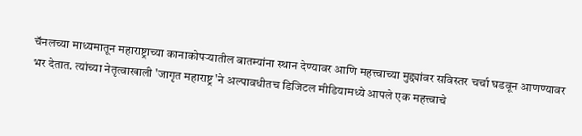चॅनलच्या माध्यमातून महाराष्ट्राच्या कानाकोपऱ्यातील बातम्यांना स्थान देण्यावर आणि महत्त्वाच्या मुद्द्यांवर सविस्तर चर्चा घडवून आणण्यावर भर देतात. त्यांच्या नेतृत्वाखाली 'जागृत महाराष्ट्र'ने अल्पावधीतच डिजिटल मीडियामध्ये आपले एक महत्त्वाचे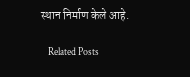स्थान निर्माण केले आहे.

    Related Posts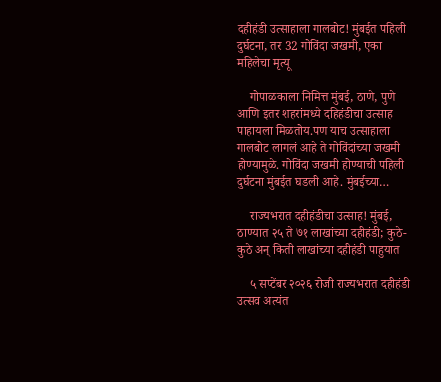दहीहंडी उत्साहाला गालबोट! मुंबईत पहिली दुर्घटना, तर 32 गोविंदा जखमी, एका महिलेचा मृत्यू

    गोपाळकाला निमित्त मुंबई, ठाणे, पुणे आणि इतर शहरांमध्ये दहिहंडीचा उत्साह पाहायला मिळतोय.पण याच उत्साहाला गालबोट लागलं आहे ते गोविंदांच्या जखमी होण्यामुळे. गोविंदा जखमी होण्याची पहिली दुर्घटना मुंबईत घडली आहे. मुंबईच्या…

    राज्यभरात दहीहंडीचा उत्साह! मुंबई, ठाण्यात २५ ते ७१ लाखांच्या दहीहंडी; कुठे-कुठे अन् किती लाखांच्या दहीहंडी पाहुयात

    ५ सप्टेंबर २०२६ रोजी राज्यभरात दहीहंडी उत्सव अत्यंत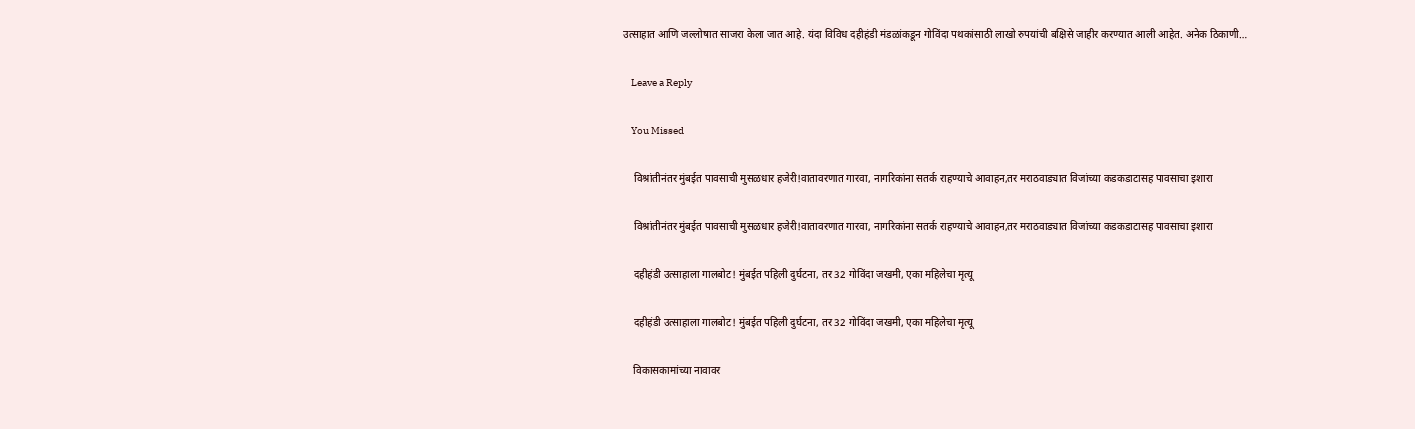उत्साहात आणि जल्लोषात साजरा केला जात आहे. यंदा विविध दहीहंडी मंडळांकडून गोविंदा पथकांसाठी लाखो रुपयांची बक्षिसे जाहीर करण्यात आली आहेत. अनेक ठिकाणी…

    Leave a Reply

    You Missed

    विश्रांतीनंतर मुंबईत पावसाची मुसळधार हजेरी!वातावरणात गारवा, नागरिकांना सतर्क राहण्याचे आवाहन,तर मराठवाड्यात विजांच्या कडकडाटासह पावसाचा इशारा

    विश्रांतीनंतर मुंबईत पावसाची मुसळधार हजेरी!वातावरणात गारवा, नागरिकांना सतर्क राहण्याचे आवाहन,तर मराठवाड्यात विजांच्या कडकडाटासह पावसाचा इशारा

    दहीहंडी उत्साहाला गालबोट! मुंबईत पहिली दुर्घटना, तर 32 गोविंदा जखमी, एका महिलेचा मृत्यू

    दहीहंडी उत्साहाला गालबोट! मुंबईत पहिली दुर्घटना, तर 32 गोविंदा जखमी, एका महिलेचा मृत्यू

    विकासकामांच्या नावावर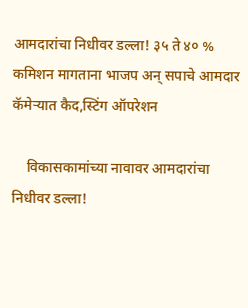आमदारांचा निधीवर डल्ला! ३५ ते ४० % कमिशन मागताना भाजप अन् सपाचे आमदार कॅमेऱ्यात कैद,स्टिंग ऑपरेशन

    विकासकामांच्या नावावर आमदारांचा निधीवर डल्ला!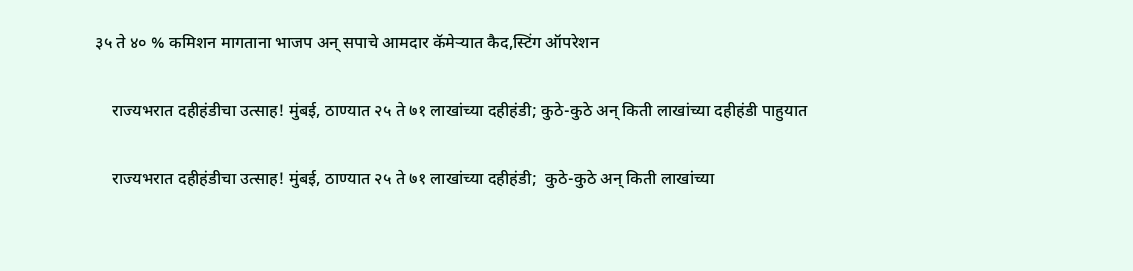३५ ते ४० % कमिशन मागताना भाजप अन् सपाचे आमदार कॅमेऱ्यात कैद,स्टिंग ऑपरेशन

    राज्यभरात दहीहंडीचा उत्साह! मुंबई, ठाण्यात २५ ते ७१ लाखांच्या दहीहंडी; कुठे-कुठे अन् किती लाखांच्या दहीहंडी पाहुयात

    राज्यभरात दहीहंडीचा उत्साह! मुंबई, ठाण्यात २५ ते ७१ लाखांच्या दहीहंडी;  कुठे-कुठे अन् किती लाखांच्या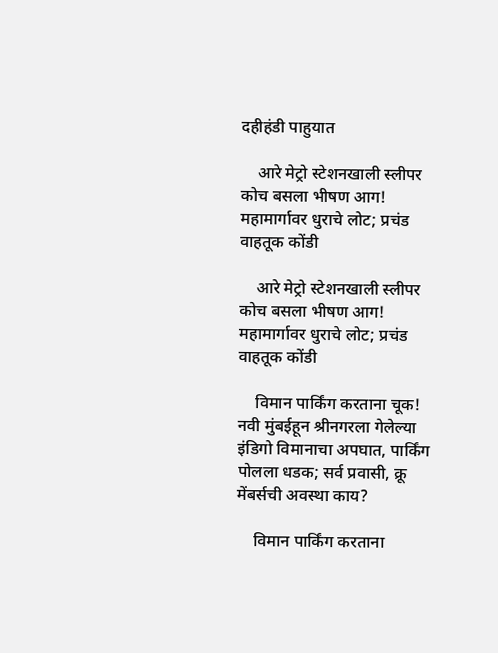दहीहंडी पाहुयात

    आरे मेट्रो स्टेशनखाली स्लीपर कोच बसला भीषण आग! महामार्गावर धुराचे लोट; प्रचंड वाहतूक कोंडी

    आरे मेट्रो स्टेशनखाली स्लीपर कोच बसला भीषण आग! महामार्गावर धुराचे लोट; प्रचंड वाहतूक कोंडी

    विमान पार्किंग करताना चूक! नवी मुंबईहून श्रीनगरला गेलेल्या इंडिगो विमानाचा अपघात, पार्किंग पोलला धडक; सर्व प्रवासी, क्रू मेंबर्सची अवस्था काय?

    विमान पार्किंग करताना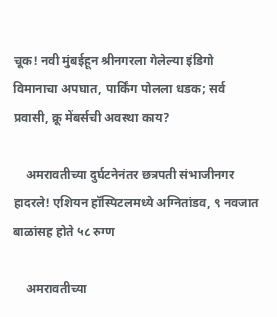चूक! नवी मुंबईहून श्रीनगरला गेलेल्या इंडिगो विमानाचा अपघात, पार्किंग पोलला धडक; सर्व प्रवासी, क्रू मेंबर्सची अवस्था काय?

    अमरावतीच्या दुर्घटनेनंतर छत्रपती संभाजीनगर हादरले! एशियन हॉस्पिटलमध्ये अग्नितांडव, ९ नवजात बाळांसह होते ५८ रुग्ण

    अमरावतीच्या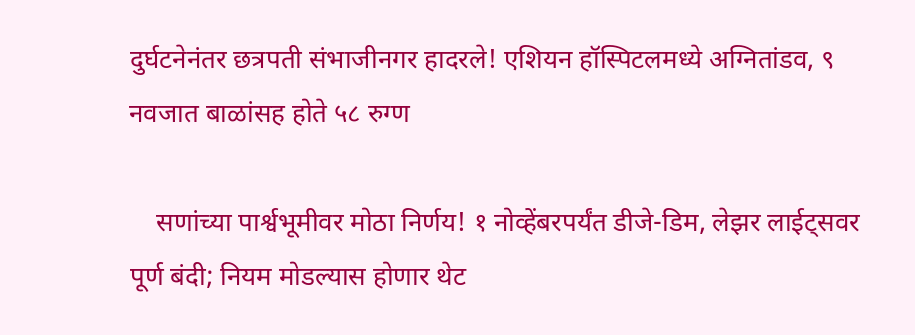दुर्घटनेनंतर छत्रपती संभाजीनगर हादरले! एशियन हॉस्पिटलमध्ये अग्नितांडव, ९ नवजात बाळांसह होते ५८ रुग्ण

    सणांच्या पार्श्वभूमीवर मोठा निर्णय! १ नोव्हेंबरपर्यंत डीजे-डिम, लेझर लाईट्सवर पूर्ण बंदी; नियम मोडल्यास होणार थेट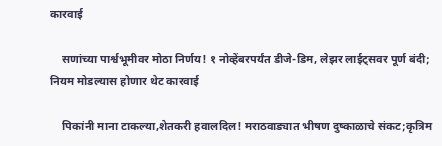कारवाई

    सणांच्या पार्श्वभूमीवर मोठा निर्णय! १ नोव्हेंबरपर्यंत डीजे-डिम, लेझर लाईट्सवर पूर्ण बंदी; नियम मोडल्यास होणार थेट कारवाई

    पिकांनी माना टाकल्या,शेतकरी हवालदिल! मराठवाड्यात भीषण दुष्काळाचे संकट;कृत्रिम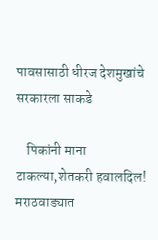पावसासाठी धीरज देशमुखांचे सरकारला साकडे

    पिकांनी माना टाकल्या,शेतकरी हवालदिल! मराठवाड्यात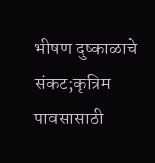भीषण दुष्काळाचे संकट;कृत्रिम पावसासाठी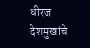धीरज देशमुखांचे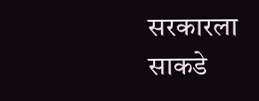सरकारला साकडे